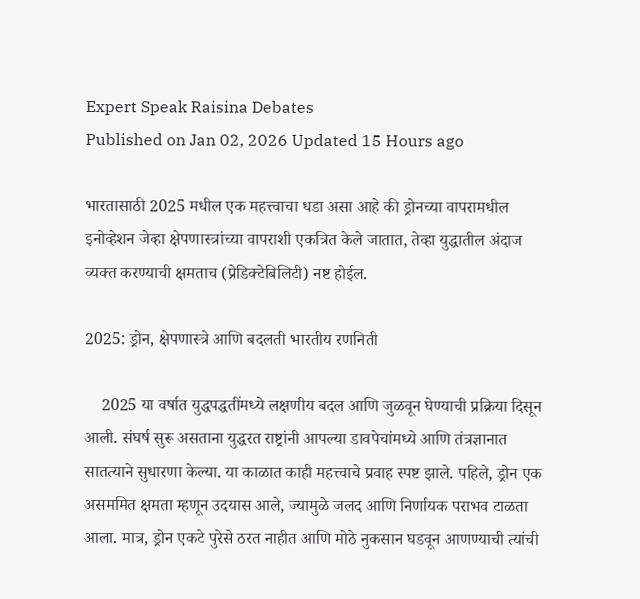Expert Speak Raisina Debates
Published on Jan 02, 2026 Updated 15 Hours ago

भारतासाठी 2025 मधील एक महत्त्वाचा धडा असा आहे की ड्रोनच्या वापरामधील इनोव्हेशन जेव्हा क्षेपणास्त्रांच्या वापराशी एकत्रित केले जातात, तेव्हा युद्धातील अंदाज व्यक्त करण्याची क्षमताच (प्रेडिक्टेबिलिटी) नष्ट होईल.

2025: ड्रोन, क्षेपणास्त्रे आणि बदलती भारतीय रणनिती

    2025 या वर्षात युद्धपद्धतींमध्ये लक्षणीय बदल आणि जुळवून घेण्याची प्रक्रिया दिसून आली. संघर्ष सुरू असताना युद्धरत राष्ट्रांनी आपल्या डावपेचांमध्ये आणि तंत्रज्ञानात सातत्याने सुधारणा केल्या. या काळात काही महत्त्वाचे प्रवाह स्पष्ट झाले. पहिले, ड्रोन एक असममित क्षमता म्हणून उदयास आले, ज्यामुळे जलद आणि निर्णायक पराभव टाळता आला. मात्र, ड्रोन एकटे पुरेसे ठरत नाहीत आणि मोठे नुकसान घडवून आणण्याची त्यांची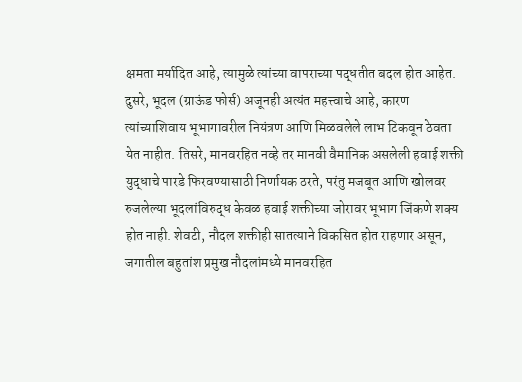क्षमता मर्यादित आहे, त्यामुळे त्यांच्या वापराच्या पद्धतीत बदल होत आहेत. दुसरे, भूदल (ग्राऊंड फोर्स) अजूनही अत्यंत महत्त्वाचे आहे, कारण त्यांच्याशिवाय भूभागावरील नियंत्रण आणि मिळवलेले लाभ टिकवून ठेवता येत नाहीत. तिसरे, मानवरहित नव्हे तर मानवी वैमानिक असलेली हवाई शक्ती युद्धाचे पारडे फिरवण्यासाठी निर्णायक ठरते, परंतु मजबूत आणि खोलवर रुजलेल्या भूदलांविरुद्ध केवळ हवाई शक्तीच्या जोरावर भूभाग जिंकणे शक्य होत नाही. शेवटी, नौदल शक्तीही सातत्याने विकसित होत राहणार असून, जगातील बहुतांश प्रमुख नौदलांमध्ये मानवरहित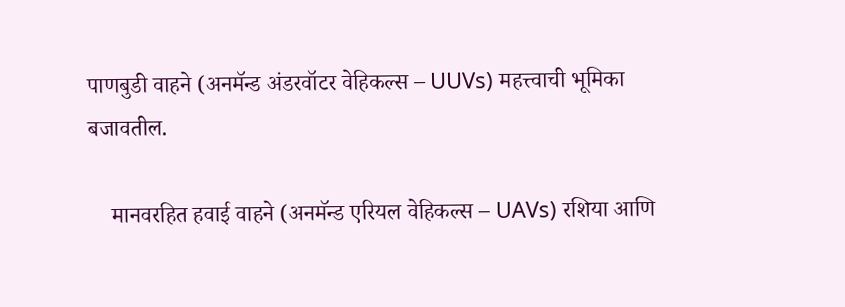पाणबुडी वाहने (अनमॅन्ड अंडरवॉटर वेहिकल्स – UUVs) महत्त्वाची भूमिका बजावतील.

    मानवरहित हवाई वाहने (अनमॅन्ड एरियल वेहिकल्स – UAVs) रशिया आणि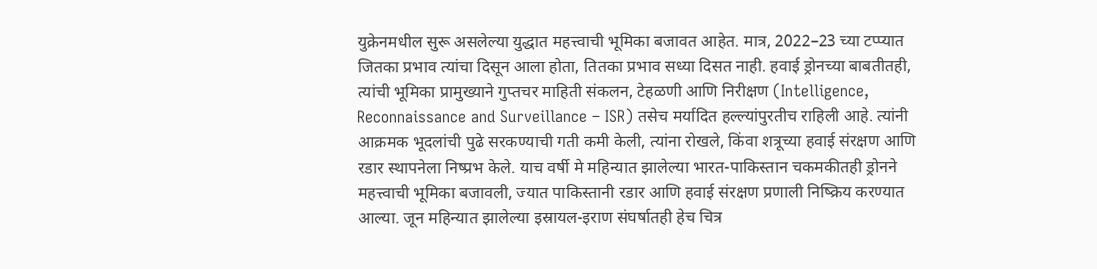युक्रेनमधील सुरू असलेल्या युद्धात महत्त्वाची भूमिका बजावत आहेत. मात्र, 2022–23 च्या टप्प्यात जितका प्रभाव त्यांचा दिसून आला होता, तितका प्रभाव सध्या दिसत नाही. हवाई ड्रोनच्या बाबतीतही, त्यांची भूमिका प्रामुख्याने गुप्तचर माहिती संकलन, टेहळणी आणि निरीक्षण (Intelligence, Reconnaissance and Surveillance – ISR) तसेच मर्यादित हल्ल्यांपुरतीच राहिली आहे. त्यांनी आक्रमक भूदलांची पुढे सरकण्याची गती कमी केली, त्यांना रोखले, किंवा शत्रूच्या हवाई संरक्षण आणि रडार स्थापनेला निष्प्रभ केले. याच वर्षी मे महिन्यात झालेल्या भारत-पाकिस्तान चकमकीतही ड्रोनने महत्त्वाची भूमिका बजावली, ज्यात पाकिस्तानी रडार आणि हवाई संरक्षण प्रणाली निष्क्रिय करण्यात आल्या. जून महिन्यात झालेल्या इस्रायल-इराण संघर्षातही हेच चित्र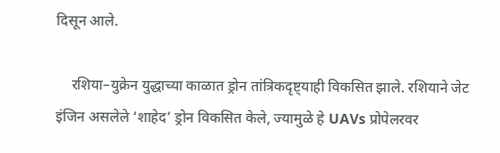दिसून आले.

    रशिया–युक्रेन युद्धाच्या काळात ड्रोन तांत्रिकदृष्ट्याही विकसित झाले. रशियाने जेट इंजिन असलेले ‘शाहेद’ ड्रोन विकसित केले, ज्यामुळे हे UAVs प्रोपेलरवर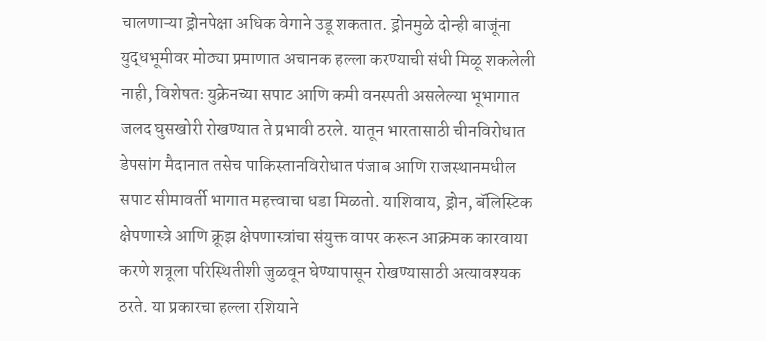चालणाऱ्या ड्रोनपेक्षा अधिक वेगाने उडू शकतात. ड्रोनमुळे दोन्ही बाजूंना युद्धभूमीवर मोठ्या प्रमाणात अचानक हल्ला करण्याची संधी मिळू शकलेली नाही, विशेषतः युक्रेनच्या सपाट आणि कमी वनस्पती असलेल्या भूभागात जलद घुसखोरी रोखण्यात ते प्रभावी ठरले. यातून भारतासाठी चीनविरोधात डेपसांग मैदानात तसेच पाकिस्तानविरोधात पंजाब आणि राजस्थानमधील सपाट सीमावर्ती भागात महत्त्वाचा धडा मिळतो. याशिवाय, ड्रोन, बॅलिस्टिक क्षेपणास्त्रे आणि क्रूझ क्षेपणास्त्रांचा संयुक्त वापर करून आक्रमक कारवाया करणे शत्रूला परिस्थितीशी जुळवून घेण्यापासून रोखण्यासाठी अत्यावश्यक ठरते. या प्रकारचा हल्ला रशियाने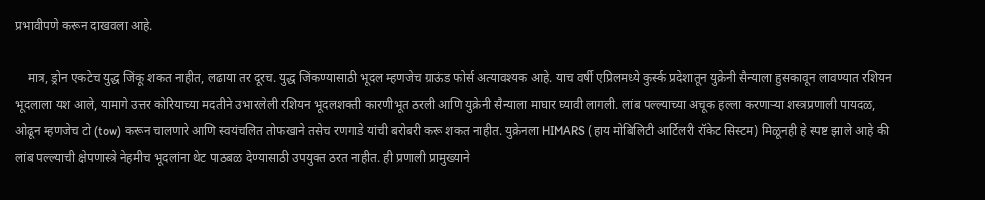प्रभावीपणे करून दाखवला आहे.

    मात्र, ड्रोन एकटेच युद्ध जिंकू शकत नाहीत, लढाया तर दूरच. युद्ध जिंकण्यासाठी भूदल म्हणजेच ग्राऊंड फोर्स अत्यावश्यक आहे. याच वर्षी एप्रिलमध्ये कुर्स्क प्रदेशातून युक्रेनी सैन्याला हुसकावून लावण्यात रशियन भूदलाला यश आले, यामागे उत्तर कोरियाच्या मदतीने उभारलेली रशियन भूदलशक्ती कारणीभूत ठरली आणि युक्रेनी सैन्याला माघार घ्यावी लागली. लांब पल्ल्याच्या अचूक हल्ला करणाऱ्या शस्त्रप्रणाली पायदळ, ओढून म्हणजेच टो (tow) करून चालणारे आणि स्वयंचलित तोफखाने तसेच रणगाडे यांची बरोबरी करू शकत नाहीत. युक्रेनला HIMARS (हाय मोबिलिटी आर्टिलरी रॉकेट सिस्टम) मिळूनही हे स्पष्ट झाले आहे की लांब पल्ल्याची क्षेपणास्त्रे नेहमीच भूदलांना थेट पाठबळ देण्यासाठी उपयुक्त ठरत नाहीत. ही प्रणाली प्रामुख्याने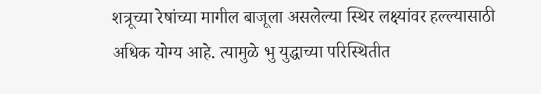शत्रूच्या रेषांच्या मागील बाजूला असलेल्या स्थिर लक्ष्यांवर हल्ल्यासाठी अधिक योग्य आहे. त्यामुळे भु युद्धाच्या परिस्थितीत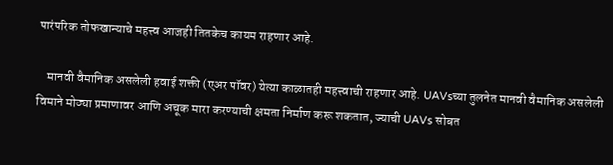पारंपरिक तोफखान्याचे महत्त्व आजही तितकेच कायम राहणार आहे.

    मानवी वैमानिक असलेली हवाई शक्ती (एअर पॉवर) येत्या काळातही महत्त्वाची राहणार आहे. UAVsच्या तुलनेत मानवी वैमानिक असलेली विमाने मोठ्या प्रमाणावर आणि अचूक मारा करण्याची क्षमता निर्माण करू शकतात, ज्याची UAVs सोबत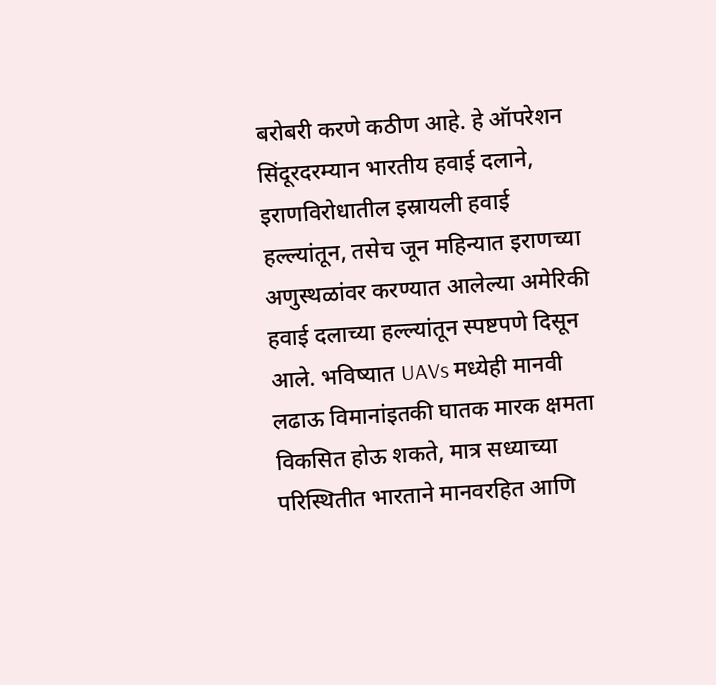बरोबरी करणे कठीण आहे. हे ऑपरेशन सिंदूरदरम्यान भारतीय हवाई दलाने, इराणविरोधातील इस्रायली हवाई हल्ल्यांतून, तसेच जून महिन्यात इराणच्या अणुस्थळांवर करण्यात आलेल्या अमेरिकी हवाई दलाच्या हल्ल्यांतून स्पष्टपणे दिसून आले. भविष्यात UAVs मध्येही मानवी लढाऊ विमानांइतकी घातक मारक क्षमता विकसित होऊ शकते, मात्र सध्याच्या परिस्थितीत भारताने मानवरहित आणि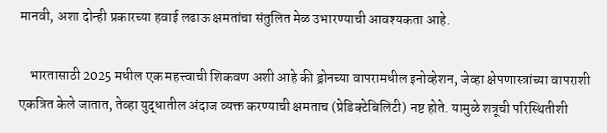मानवी, अशा दोन्ही प्रकारच्या हवाई लढाऊ क्षमतांचा संतुलित मेळ उभारण्याची आवश्यकता आहे.

    भारतासाठी 2025 मधील एक महत्त्वाची शिकवण अशी आहे की ड्रोनच्या वापरामधील इनोव्हेशन, जेव्हा क्षेपणास्त्रांच्या वापराशी एकत्रित केले जातात, तेव्हा युद्धातील अंदाज व्यक्त करण्याची क्षमताच (प्रेडिक्टेबिलिटी) नष्ट होते. यामुळे शत्रूची परिस्थितीशी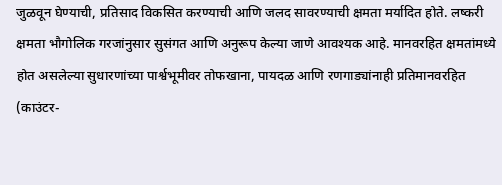जुळवून घेण्याची, प्रतिसाद विकसित करण्याची आणि जलद सावरण्याची क्षमता मर्यादित होते. लष्करी क्षमता भौगोलिक गरजांनुसार सुसंगत आणि अनुरूप केल्या जाणे आवश्यक आहे. मानवरहित क्षमतांमध्ये होत असलेल्या सुधारणांच्या पार्श्वभूमीवर तोफखाना, पायदळ आणि रणगाड्यांनाही प्रतिमानवरहित (काउंटर-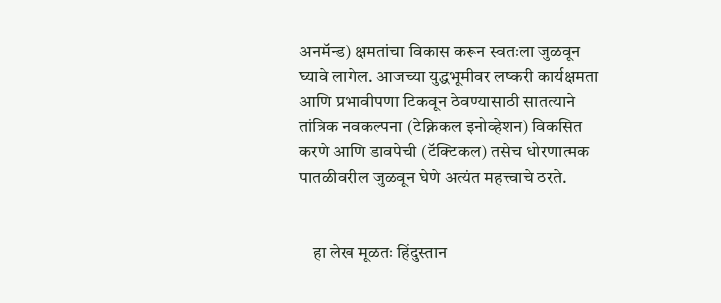अनमॅन्ड) क्षमतांचा विकास करून स्वतःला जुळवून घ्यावे लागेल. आजच्या युद्धभूमीवर लष्करी कार्यक्षमता आणि प्रभावीपणा टिकवून ठेवण्यासाठी सातत्याने तांत्रिक नवकल्पना (टेक्निकल इनोव्हेशन) विकसित करणे आणि डावपेची (टॅक्टिकल) तसेच धोरणात्मक पातळीवरील जुळवून घेणे अत्यंत महत्त्वाचे ठरते.


    हा लेख मूळतः हिंदुस्तान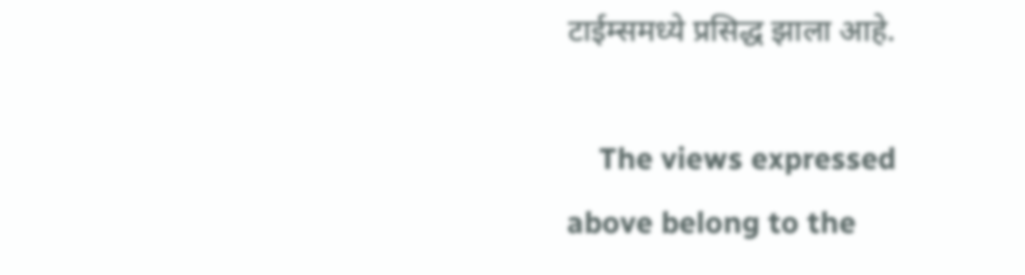टाईम्समध्ये प्रसिद्ध झाला आहे.

    The views expressed above belong to the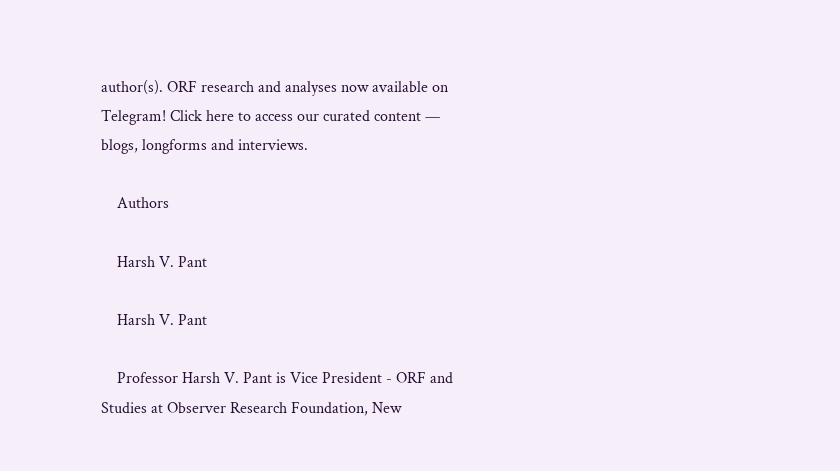author(s). ORF research and analyses now available on Telegram! Click here to access our curated content — blogs, longforms and interviews.

    Authors

    Harsh V. Pant

    Harsh V. Pant

    Professor Harsh V. Pant is Vice President - ORF and Studies at Observer Research Foundation, New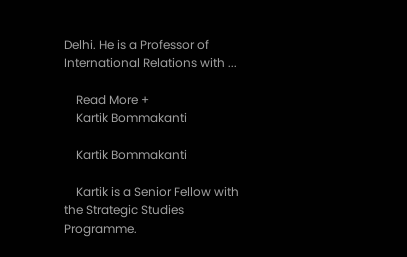Delhi. He is a Professor of International Relations with ...

    Read More +
    Kartik Bommakanti

    Kartik Bommakanti

    Kartik is a Senior Fellow with the Strategic Studies Programme.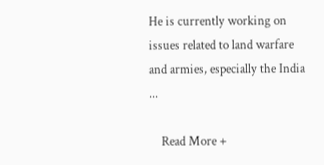He is currently working on issues related to land warfare and armies, especially the India ...

    Read More +